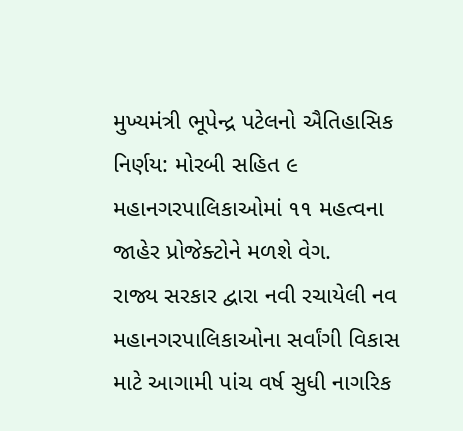મુખ્યમંત્રી ભૂપેન્દ્ર પટેલનો ઐતિહાસિક નિર્ણય: મોરબી સહિત ૯ મહાનગરપાલિકાઓમાં ૧૧ મહત્વના જાહેર પ્રોજેક્ટોને મળશે વેગ.
રાજ્ય સરકાર દ્વારા નવી રચાયેલી નવ મહાનગરપાલિકાઓના સર્વાંગી વિકાસ માટે આગામી પાંચ વર્ષ સુધી નાગરિક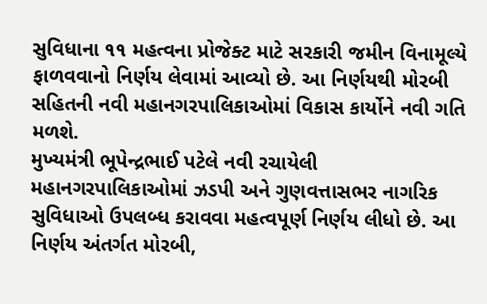સુવિધાના ૧૧ મહત્વના પ્રોજેક્ટ માટે સરકારી જમીન વિનામૂલ્યે ફાળવવાનો નિર્ણય લેવામાં આવ્યો છે. આ નિર્ણયથી મોરબી સહિતની નવી મહાનગરપાલિકાઓમાં વિકાસ કાર્યોને નવી ગતિ મળશે.
મુખ્યમંત્રી ભૂપેન્દ્રભાઈ પટેલે નવી રચાયેલી મહાનગરપાલિકાઓમાં ઝડપી અને ગુણવત્તાસભર નાગરિક સુવિધાઓ ઉપલબ્ધ કરાવવા મહત્વપૂર્ણ નિર્ણય લીધો છે. આ નિર્ણય અંતર્ગત મોરબી,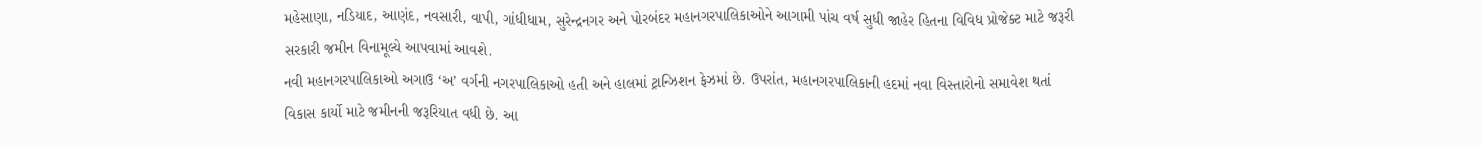મહેસાણા, નડિયાદ, આણંદ, નવસારી, વાપી, ગાંધીધામ, સુરેન્દ્રનગર અને પોરબંદર મહાનગરપાલિકાઓને આગામી પાંચ વર્ષ સુધી જાહેર હિતના વિવિધ પ્રોજેક્ટ માટે જરૂરી સરકારી જમીન વિનામૂલ્યે આપવામાં આવશે.
નવી મહાનગરપાલિકાઓ અગાઉ ‘અ’ વર્ગની નગરપાલિકાઓ હતી અને હાલમાં ટ્રાન્ઝિશન ફેઝમાં છે. ઉપરાંત, મહાનગરપાલિકાની હદમાં નવા વિસ્તારોનો સમાવેશ થતાં વિકાસ કાર્યો માટે જમીનની જરૂરિયાત વધી છે. આ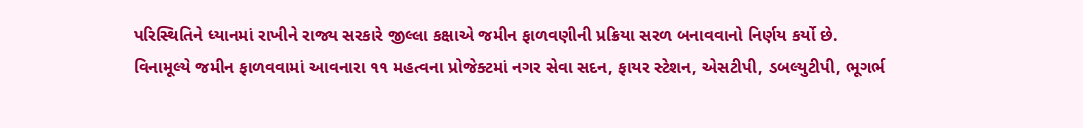પરિસ્થિતિને ધ્યાનમાં રાખીને રાજ્ય સરકારે જીલ્લા કક્ષાએ જમીન ફાળવણીની પ્રક્રિયા સરળ બનાવવાનો નિર્ણય કર્યો છે.
વિનામૂલ્યે જમીન ફાળવવામાં આવનારા ૧૧ મહત્વના પ્રોજેક્ટમાં નગર સેવા સદન, ફાયર સ્ટેશન, એસટીપી, ડબલ્યુટીપી, ભૂગર્ભ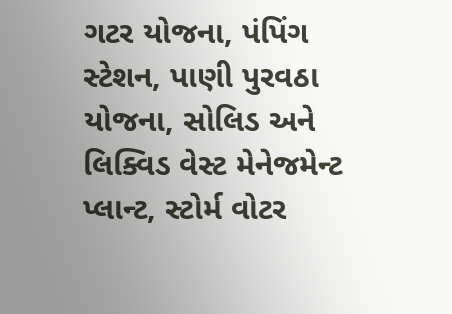ગટર યોજના, પંપિંગ સ્ટેશન, પાણી પુરવઠા યોજના, સોલિડ અને લિક્વિડ વેસ્ટ મેનેજમેન્ટ પ્લાન્ટ, સ્ટોર્મ વોટર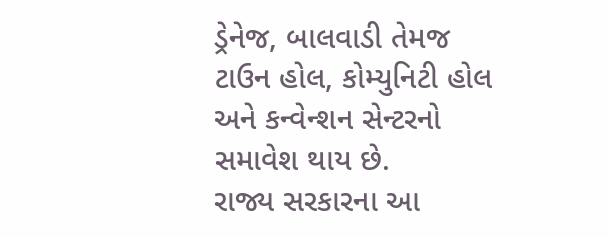ડ્રેનેજ, બાલવાડી તેમજ ટાઉન હોલ, કોમ્યુનિટી હોલ અને કન્વેન્શન સેન્ટરનો સમાવેશ થાય છે.
રાજ્ય સરકારના આ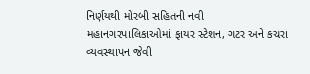નિર્ણયથી મોરબી સહિતની નવી મહાનગરપાલિકાઓમાં ફાયર સ્ટેશન, ગટર અને કચરા વ્યવસ્થાપન જેવી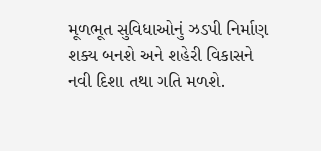મૂળભૂત સુવિધાઓનું ઝડપી નિર્માણ શક્ય બનશે અને શહેરી વિકાસને નવી દિશા તથા ગતિ મળશે.